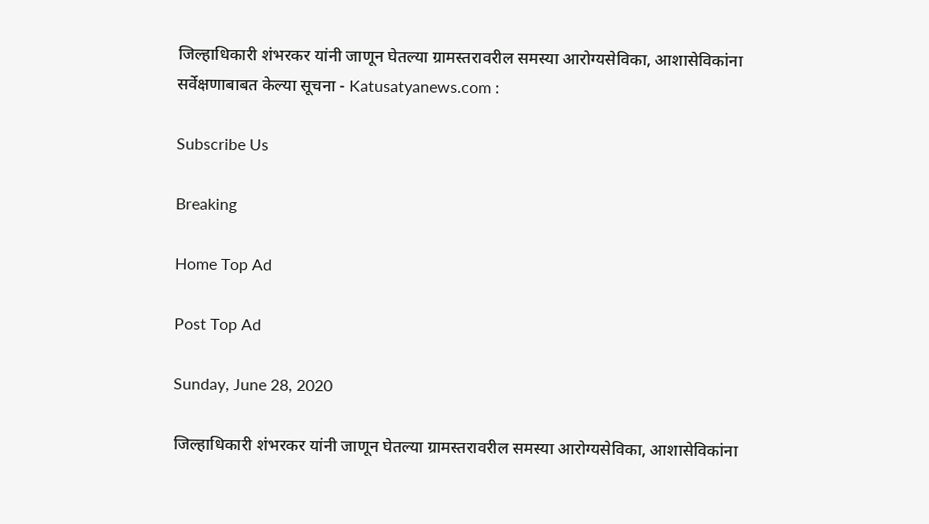जिल्हाधिकारी शंभरकर यांनी जाणून घेतल्या ग्रामस्तरावरील समस्या आरोग्यसेविका, आशासेविकांना सर्वेक्षणाबाबत केल्या सूचना - Katusatyanews.com :

Subscribe Us

Breaking

Home Top Ad

Post Top Ad

Sunday, June 28, 2020

जिल्हाधिकारी शंभरकर यांनी जाणून घेतल्या ग्रामस्तरावरील समस्या आरोग्यसेविका, आशासेविकांना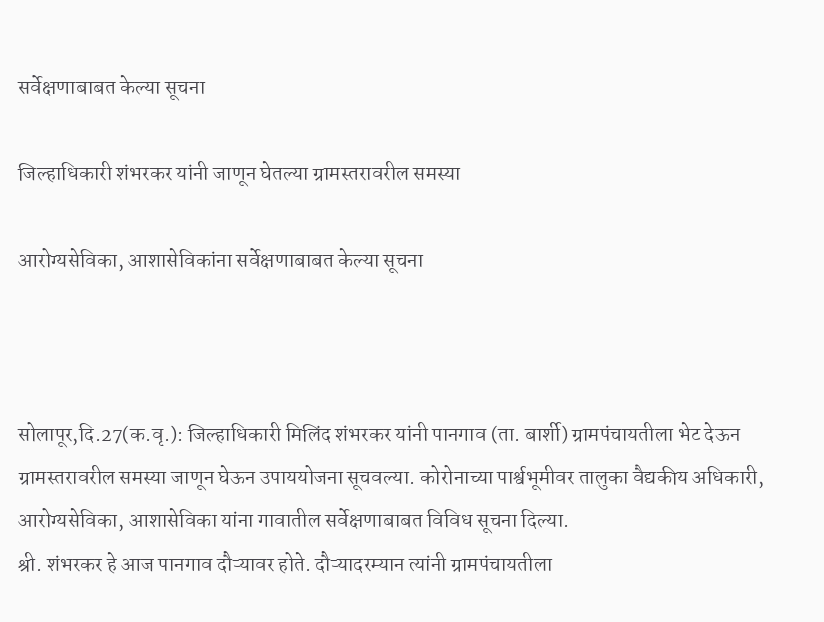सर्वेक्षणाबाबत केल्या सूचना

जिल्हाधिकारी शंभरकर यांनी जाणून घेतल्या ग्रामस्तरावरील समस्या

आरोग्यसेविका, आशासेविकांना सर्वेक्षणाबाबत केल्या सूचना



सोलापूर,दि.27(क.वृ.): जिल्हाधिकारी मिलिंद शंभरकर यांनी पानगाव (ता. बार्शी) ग्रामपंचायतीला भेट देऊन ग्रामस्तरावरील समस्या जाणून घेऊन उपाययोजना सूचवल्या. कोरोनाच्या पार्श्वभूमीवर तालुका वैद्यकीय अधिकारी, आरोग्यसेविका, आशासेविका यांना गावातील सर्वेक्षणाबाबत विविध सूचना दिल्या.
श्री. शंभरकर हे आज पानगाव दौऱ्यावर होते. दौऱ्यादरम्यान त्यांनी ग्रामपंचायतीला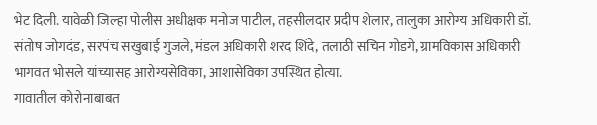भेट दिली. यावेळी जिल्हा पोलीस अधीक्षक मनोज पाटील, तहसीलदार प्रदीप शेलार, तालुका आरोग्य अधिकारी डॉ. संतोष जोगदंड, सरपंच सखुबाई गुजले, मंडल अधिकारी शरद शिंदे, तलाठी सचिन गोडगे, ग्रामविकास अधिकारी भागवत भोसले यांच्यासह आरोग्यसेविका, आशासेविका उपस्थित होत्या.
गावातील कोरोनाबाबत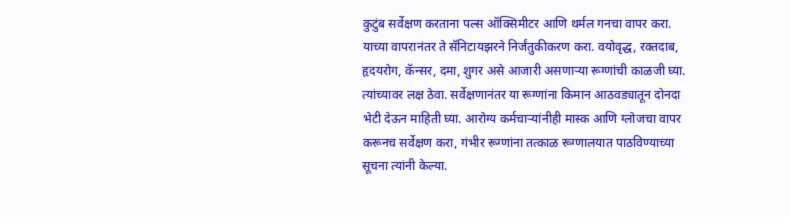कुटुंब सर्वेक्षण करताना पल्स ऑक्सिमीटर आणि थर्मल गनचा वापर करा. याच्या वापरानंतर ते सॅनिटायझरने निर्जंतुकीकरण करा. वयोवृद्ध, रक्तदाब, हृदयरोग, कॅन्सर, दमा, शुगर असे आजारी असणाऱ्या रूग्णांची काळजी घ्या. त्यांच्यावर लक्ष ठेवा. सर्वेक्षणानंतर या रूग्णांना किमान आठवड्यातून दोनदा भेटी देऊन माहिती घ्या. आरोग्य कर्मचाऱ्यांनीही मास्क आणि ग्लोजचा वापर करूनच सर्वेक्षण करा, गंभीर रूग्णांना तत्काळ रूग्णालयात पाठविण्याच्या सूचना त्यांनी केल्या.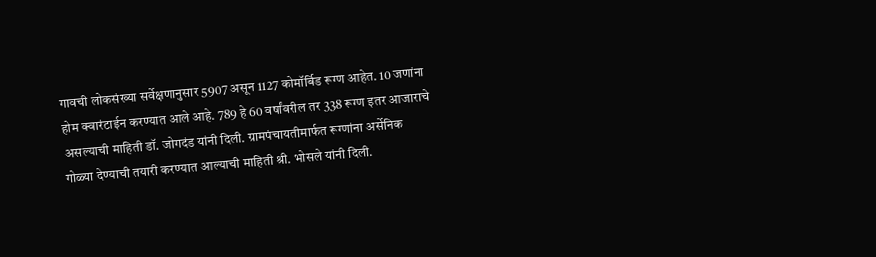गावची लोकसंख्या सर्वेक्षणानुसार 5907 असून 1127 कोमॉर्बिड रूग्ण आहेत. 10 जणांना होम क्वारंटाईन करण्यात आले आहे. 789 हे 60 वर्षांवरील तर 338 रूग्ण इतर आजाराचे असल्याची माहिती डॉ. जोगदंड यांनी दिली. ग्रामपंचायतीमार्फत रूग्णांना अर्सेनिक गोळ्या देण्याची तयारी करण्यात आल्याची माहिती श्री. भोसले यांनी दिली.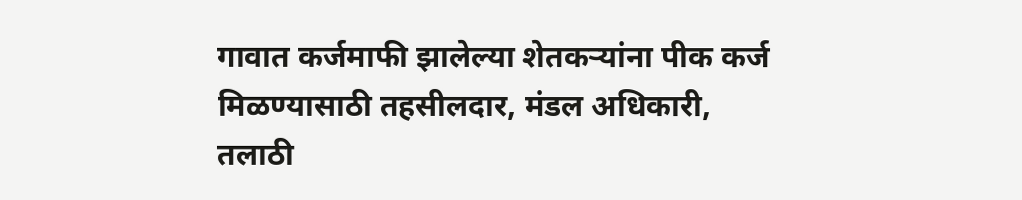गावात कर्जमाफी झालेल्या शेतकऱ्यांना पीक कर्ज मिळण्यासाठी तहसीलदार, मंडल अधिकारी, तलाठी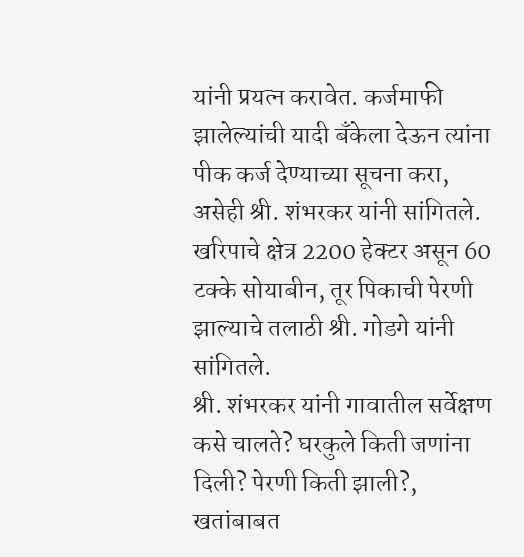यांनी प्रयत्न करावेत. कर्जमाफी झालेल्यांची यादी बँकेला देऊन त्यांना पीक कर्ज देण्याच्या सूचना करा, असेही श्री. शंभरकर यांनी सांगितले.
खरिपाचे क्षेत्र 2200 हेक्टर असून 60 टक्के सोयाबीन, तूर पिकाची पेरणी झाल्याचे तलाठी श्री. गोडगे यांनी सांगितले.
श्री. शंभरकर यांनी गावातील सर्वेक्षण कसे चालते? घरकुले किती जणांना दिली? पेरणी किती झाली?, खतांबाबत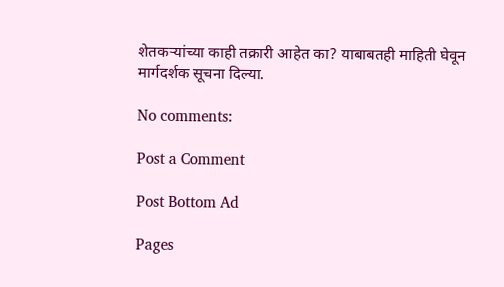शेतकऱ्यांच्या काही तक्रारी आहेत का? याबाबतही माहिती घेवून मार्गदर्शक सूचना दिल्या.

No comments:

Post a Comment

Post Bottom Ad

Pages